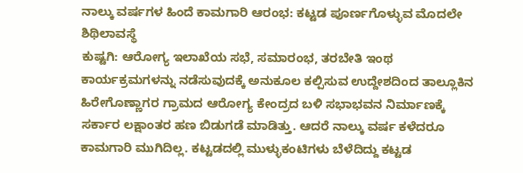ನಾಲ್ಕು ವರ್ಷಗಳ ಹಿಂದೆ ಕಾಮಗಾರಿ ಆರಂಭ: ಕಟ್ಟಡ ಪೂರ್ಣಗೊಳ್ಳುವ ಮೊದಲೇ ಶಿಥಿಲಾವಸ್ಥೆ
ಕುಷ್ಟಗಿ: ಆರೋಗ್ಯ ಇಲಾಖೆಯ ಸಭೆ, ಸಮಾರಂಭ, ತರಬೇತಿ ಇಂಥ ಕಾರ್ಯಕ್ರಮಗಳನ್ನು ನಡೆಸುವುದಕ್ಕೆ ಅನುಕೂಲ ಕಲ್ಪಿಸುವ ಉದ್ದೇಶದಿಂದ ತಾಲ್ಲೂಕಿನ ಹಿರೇಗೊಣ್ಣಾಗರ ಗ್ರಾಮದ ಆರೋಗ್ಯ ಕೇಂದ್ರದ ಬಳಿ ಸಭಾಭವನ ನಿರ್ಮಾಣಕ್ಕೆ ಸರ್ಕಾರ ಲಕ್ಷಾಂತರ ಹಣ ಬಿಡುಗಡೆ ಮಾಡಿತ್ತು. ಆದರೆ ನಾಲ್ಕು ವರ್ಷ ಕಳೆದರೂ ಕಾಮಗಾರಿ ಮುಗಿದಿಲ್ಲ. ಕಟ್ಟಡದಲ್ಲಿ ಮುಳ್ಳುಕಂಟಿಗಳು ಬೆಳೆದಿದ್ದು ಕಟ್ಟಡ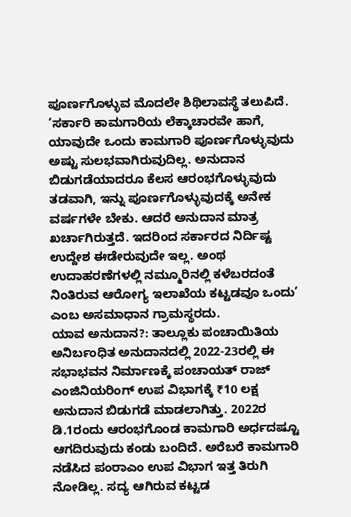ಪೂರ್ಣಗೊಳ್ಳುವ ಮೊದಲೇ ಶಿಥಿಲಾವಸ್ಥೆ ತಲುಪಿದೆ.
‘ಸರ್ಕಾರಿ ಕಾಮಗಾರಿಯ ಲೆಕ್ಕಾಚಾರವೇ ಹಾಗೆ, ಯಾವುದೇ ಒಂದು ಕಾಮಗಾರಿ ಪೂರ್ಣಗೊಳ್ಳುವುದು ಅಷ್ಟು ಸುಲಭವಾಗಿರುವುದಿಲ್ಲ. ಅನುದಾನ ಬಿಡುಗಡೆಯಾದರೂ ಕೆಲಸ ಆರಂಭಗೊಳ್ಳುವುದು ತಡವಾಗಿ, ಇನ್ನು ಪೂರ್ಣಗೊಳ್ಳುವುದಕ್ಕೆ ಅನೇಕ ವರ್ಷಗಳೇ ಬೇಕು. ಆದರೆ ಅನುದಾನ ಮಾತ್ರ ಖರ್ಚಾಗಿರುತ್ತದೆ. ಇದರಿಂದ ಸರ್ಕಾರದ ನಿರ್ದಿಷ್ಟ ಉದ್ದೇಶ ಈಡೇರುವುದೇ ಇಲ್ಲ. ಅಂಥ ಉದಾಹರಣೆಗಳಲ್ಲಿ ನಮ್ಮೂರಿನಲ್ಲಿ ಕಳೆಬರದಂತೆ ನಿಂತಿರುವ ಆರೋಗ್ಯ ಇಲಾಖೆಯ ಕಟ್ಟಡವೂ ಒಂದು’ ಎಂಬ ಅಸಮಾಧಾನ ಗ್ರಾಮಸ್ಥರದು.
ಯಾವ ಅನುದಾನ?: ತಾಲ್ಲೂಕು ಪಂಚಾಯಿತಿಯ ಅನಿರ್ಬಂಧಿತ ಅನುದಾನದಲ್ಲಿ 2022-23ರಲ್ಲಿ ಈ ಸಭಾಭವನ ನಿರ್ಮಾಣಕ್ಕೆ ಪಂಚಾಯತ್ ರಾಜ್ ಎಂಜಿನಿಯರಿಂಗ್ ಉಪ ವಿಭಾಗಕ್ಕೆ ₹10 ಲಕ್ಷ ಅನುದಾನ ಬಿಡುಗಡೆ ಮಾಡಲಾಗಿತ್ತು. 2022ರ ಡಿ.1ರಂದು ಆರಂಭಗೊಂಡ ಕಾಮಗಾರಿ ಅರ್ಧದಷ್ಟೂ ಆಗದಿರುವುದು ಕಂಡು ಬಂದಿದೆ. ಅರೆಬರೆ ಕಾಮಗಾರಿ ನಡೆಸಿದ ಪಂರಾಎಂ ಉಪ ವಿಭಾಗ ಇತ್ತ ತಿರುಗಿ ನೋಡಿಲ್ಲ. ಸದ್ಯ ಆಗಿರುವ ಕಟ್ಟಡ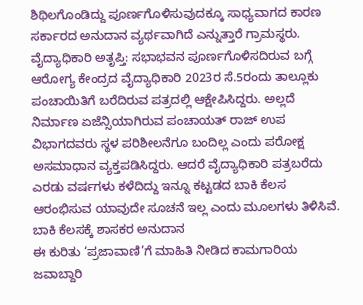ಶಿಥಿಲಗೊಂಡಿದ್ದು ಪೂರ್ಣಗೊಳಿಸುವುದಕ್ಕೂ ಸಾಧ್ಯವಾಗದ ಕಾರಣ ಸರ್ಕಾರದ ಅನುದಾನ ವ್ಯರ್ಥವಾಗಿದೆ ಎನ್ನುತ್ತಾರೆ ಗ್ರಾಮಸ್ಥರು.
ವೈದ್ಯಾಧಿಕಾರಿ ಅತೃಪ್ತಿ: ಸಭಾಭವನ ಪೂರ್ಣಗೊಳಿಸದಿರುವ ಬಗ್ಗೆ ಆರೋಗ್ಯ ಕೇಂದ್ರದ ವೈದ್ಯಾಧಿಕಾರಿ 2023ರ ಸೆ.5ರಂದು ತಾಲ್ಲೂಕು ಪಂಚಾಯಿತಿಗೆ ಬರೆದಿರುವ ಪತ್ರದಲ್ಲಿ ಆಕ್ಷೇಪಿಸಿದ್ದರು. ಅಲ್ಲದೆ ನಿರ್ಮಾಣ ಏಜೆನ್ಸಿಯಾಗಿರುವ ಪಂಚಾಯತ್ ರಾಜ್ ಉಪ ವಿಭಾಗದವರು ಸ್ಥಳ ಪರಿಶೀಲನೆಗೂ ಬಂದಿಲ್ಲ ಎಂದು ಪರೋಕ್ಷ ಅಸಮಾಧಾನ ವ್ಯಕ್ತಪಡಿಸಿದ್ದರು. ಆದರೆ ವೈದ್ಯಾಧಿಕಾರಿ ಪತ್ರಬರೆದು ಎರಡು ವರ್ಷಗಳು ಕಳೆದಿದ್ದು ಇನ್ನೂ ಕಟ್ಟಡದ ಬಾಕಿ ಕೆಲಸ ಆರಂಭಿಸುವ ಯಾವುದೇ ಸೂಚನೆ ಇಲ್ಲ ಎಂದು ಮೂಲಗಳು ತಿಳಿಸಿವೆ.
ಬಾಕಿ ಕೆಲಸಕ್ಕೆ ಶಾಸಕರ ಅನುದಾನ
ಈ ಕುರಿತು ‘ಪ್ರಜಾವಾಣಿ’ಗೆ ಮಾಹಿತಿ ನೀಡಿದ ಕಾಮಗಾರಿಯ ಜವಾಬ್ದಾರಿ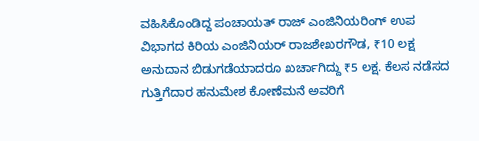ವಹಿಸಿಕೊಂಡಿದ್ದ ಪಂಚಾಯತ್ ರಾಜ್ ಎಂಜಿನಿಯರಿಂಗ್ ಉಪ ವಿಭಾಗದ ಕಿರಿಯ ಎಂಜಿನಿಯರ್ ರಾಜಶೇಖರಗೌಡ, ₹10 ಲಕ್ಷ ಅನುದಾನ ಬಿಡುಗಡೆಯಾದರೂ ಖರ್ಚಾಗಿದ್ದು ₹5 ಲಕ್ಷ. ಕೆಲಸ ನಡೆಸದ ಗುತ್ತಿಗೆದಾರ ಹನುಮೇಶ ಕೋಣೆಮನೆ ಅವರಿಗೆ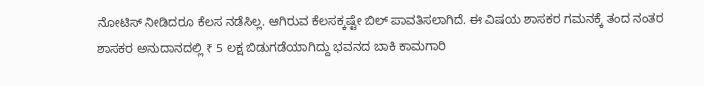ನೋಟಿಸ್ ನೀಡಿದರೂ ಕೆಲಸ ನಡೆಸಿಲ್ಲ. ಆಗಿರುವ ಕೆಲಸಕ್ಕಷ್ಟೇ ಬಿಲ್ ಪಾವತಿಸಲಾಗಿದೆ. ಈ ವಿಷಯ ಶಾಸಕರ ಗಮನಕ್ಕೆ ತಂದ ನಂತರ ಶಾಸಕರ ಅನುದಾನದಲ್ಲಿ ₹ 5 ಲಕ್ಷ ಬಿಡುಗಡೆಯಾಗಿದ್ದು ಭವನದ ಬಾಕಿ ಕಾಮಗಾರಿ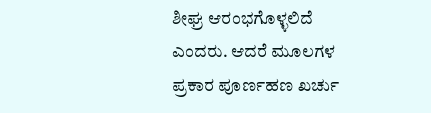ಶೀಘ್ರ ಆರಂಭಗೊಳ್ಳಲಿದೆ ಎಂದರು. ಆದರೆ ಮೂಲಗಳ ಪ್ರಕಾರ ಪೂರ್ಣಹಣ ಖರ್ಚು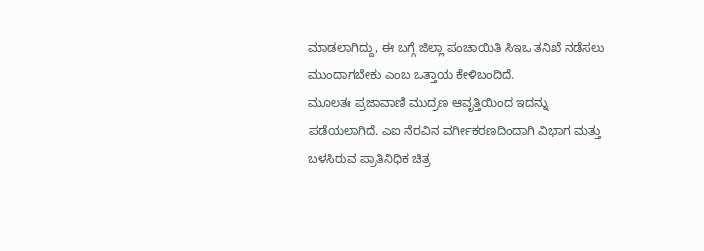ಮಾಡಲಾಗಿದ್ದು, ಈ ಬಗ್ಗೆ ಜಿಲ್ಲಾ ಪಂಚಾಯಿತಿ ಸಿಇಒ ತನಿಖೆ ನಡೆಸಲು ಮುಂದಾಗಬೇಕು ಎಂಬ ಒತ್ತಾಯ ಕೇಳಿಬಂದಿದೆ.
ಮೂಲತಃ ಪ್ರಜಾವಾಣಿ ಮುದ್ರಣ ಆವೃತ್ತಿಯಿಂದ ಇದನ್ನು ಪಡೆಯಲಾಗಿದೆ. ಎಐ ನೆರವಿನ ವರ್ಗೀಕರಣದಿಂದಾಗಿ ವಿಭಾಗ ಮತ್ತು ಬಳಸಿರುವ ಪ್ರಾತಿನಿಧಿಕ ಚಿತ್ರ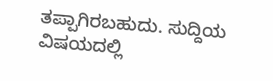ತಪ್ಪಾಗಿರಬಹುದು. ಸುದ್ದಿಯ ವಿಷಯದಲ್ಲಿ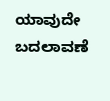ಯಾವುದೇ ಬದಲಾವಣೆ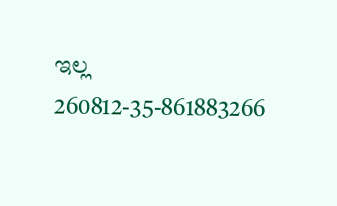ಇಲ್ಲ
260812-35-861883266